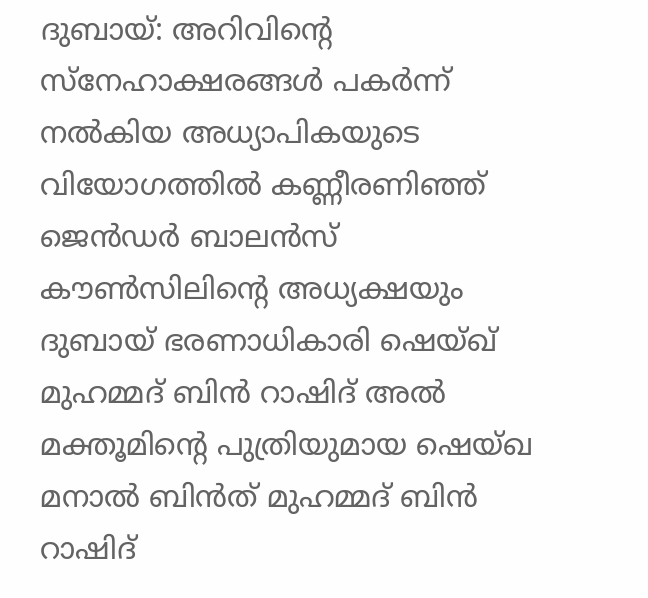ദുബായ്: അറിവിന്റെ സ്നേഹാക്ഷരങ്ങൾ പകർന്ന് നൽകിയ അധ്യാപികയുടെ വിയോഗത്തിൽ കണ്ണീരണിഞ്ഞ് ജെൻഡർ ബാലൻസ് കൗൺസിലിന്റെ അധ്യക്ഷയും ദുബായ് ഭരണാധികാരി ഷെയ്ഖ് മുഹമ്മദ് ബിൻ റാഷിദ് അൽ മക്തൂമിന്റെ പുത്രിയുമായ ഷെയ്ഖ മനാൽ ബിൻത് മുഹമ്മദ് ബിൻ റാഷിദ്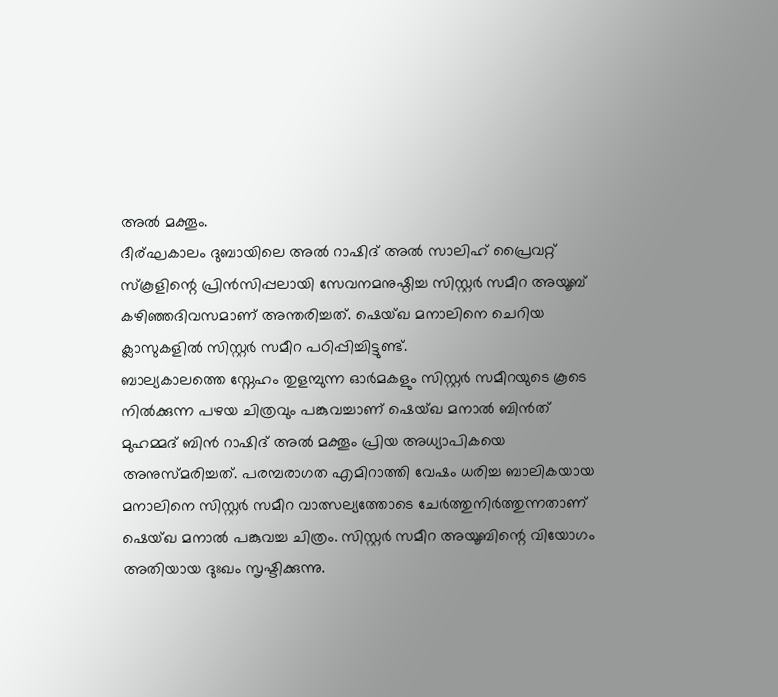അൽ മക്തൂം.
ദീര്ഘകാലം ദുബായിലെ അൽ റാഷിദ് അൽ സാലിഹ് പ്രൈവറ്റ് സ്കൂളിന്റെ പ്രിൻസിപ്പലായി സേവനമനുഷ്ഠിച്ച സിസ്റ്റർ സമീറ അയൂബ് കഴിഞ്ഞദിവസമാണ് അന്തരിച്ചത്. ഷെയ്ഖ മനാലിനെ ചെറിയ ക്ലാസുകളിൽ സിസ്റ്റർ സമീറ പഠിപ്പിച്ചിട്ടുണ്ട്.
ബാല്യകാലത്തെ സ്നേഹം തുളമ്പുന്ന ഓർമകളും സിസ്റ്റർ സമീറയുടെ കൂടെ നിൽക്കുന്ന പഴയ ചിത്രവും പങ്കുവച്ചാണ് ഷെയ്ഖ മനാൽ ബിൻത് മുഹമ്മദ് ബിൻ റാഷിദ് അൽ മക്തൂം പ്രിയ അധ്യാപികയെ അനുസ്മരിച്ചത്. പരമ്പരാഗത എമിറാത്തി വേഷം ധരിച്ച ബാലികയായ മനാലിനെ സിസ്റ്റർ സമീറ വാത്സല്യത്തോടെ ചേർത്തുനിർത്തുന്നതാണ് ഷെയ്ഖ മനാൽ പങ്കുവച്ച ചിത്രം. സിസ്റ്റർ സമീറ അയൂബിന്റെ വിയോഗം അതിയായ ദുഃഖം സൃഷ്ടിക്കുന്നു.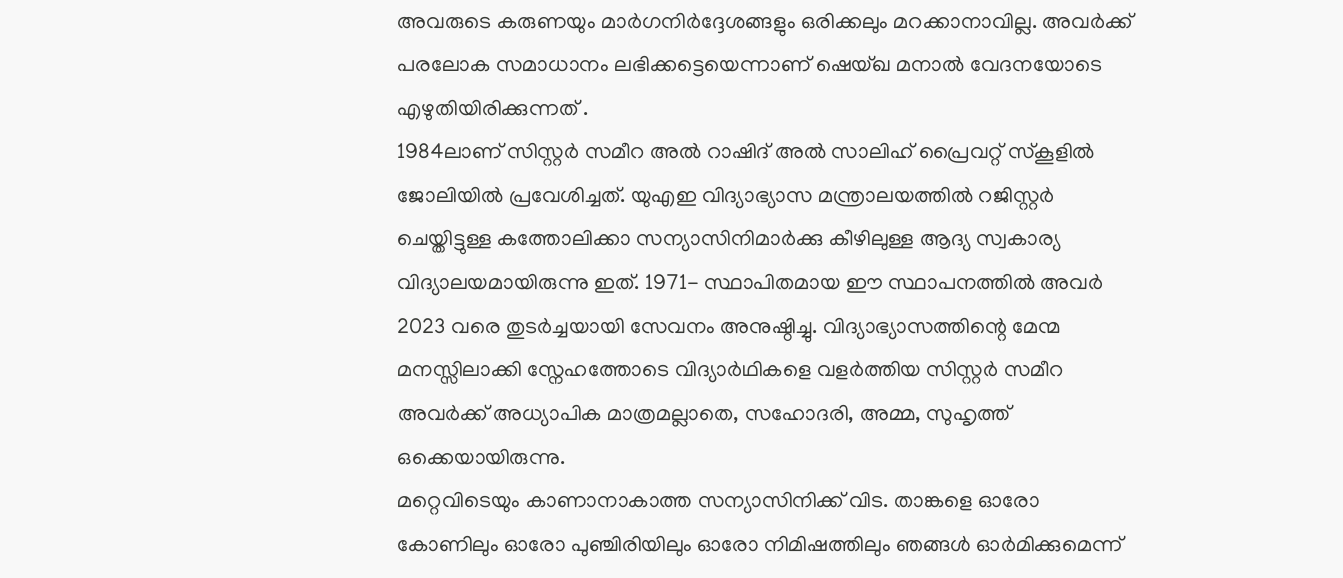അവരുടെ കരുണയും മാർഗനിർദ്ദേശങ്ങളും ഒരിക്കലും മറക്കാനാവില്ല. അവർക്ക് പരലോക സമാധാനം ലഭിക്കട്ടെയെന്നാണ് ഷെയ്ഖ മനാൽ വേദനയോടെ എഴുതിയിരിക്കുന്നത് .
1984ലാണ് സിസ്റ്റർ സമീറ അൽ റാഷിദ് അൽ സാലിഹ് പ്രൈവറ്റ് സ്കൂളിൽ ജോലിയിൽ പ്രവേശിച്ചത്. യുഎഇ വിദ്യാഭ്യാസ മന്ത്രാലയത്തിൽ റജിസ്റ്റർ ചെയ്തിട്ടുള്ള കത്തോലിക്കാ സന്യാസിനിമാർക്കു കീഴിലുള്ള ആദ്യ സ്വകാര്യ വിദ്യാലയമായിരുന്നു ഇത്. 1971- സ്ഥാപിതമായ ഈ സ്ഥാപനത്തിൽ അവർ 2023 വരെ തുടർച്ചയായി സേവനം അനുഷ്ഠിച്ചു. വിദ്യാഭ്യാസത്തിന്റെ മേന്മ മനസ്സിലാക്കി സ്നേഹത്തോടെ വിദ്യാർഥികളെ വളർത്തിയ സിസ്റ്റർ സമീറ അവർക്ക് അധ്യാപിക മാത്രമല്ലാതെ, സഹോദരി, അമ്മ, സുഹൃത്ത് ഒക്കെയായിരുന്നു.
മറ്റെവിടെയും കാണാനാകാത്ത സന്യാസിനിക്ക് വിട. താങ്കളെ ഓരോ കോണിലും ഓരോ പുഞ്ചിരിയിലും ഓരോ നിമിഷത്തിലും ഞങ്ങൾ ഓർമിക്കുമെന്ന്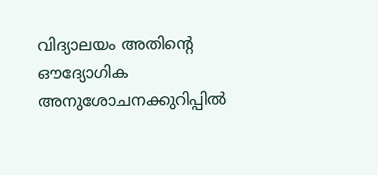വിദ്യാലയം അതിന്റെ ഔദ്യോഗിക അനുശോചനക്കുറിപ്പിൽ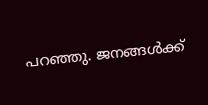പറഞ്ഞു. ജനങ്ങൾക്ക്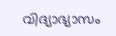വിദ്യാഭ്യാസം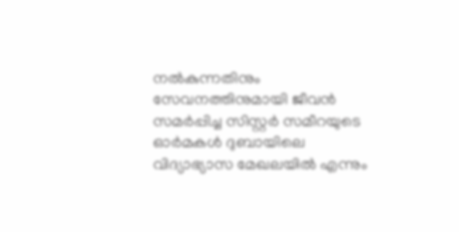നൽകുന്നതിനും സേവനത്തിനുമായി ജീവൻ സമർപ്പിച്ച സിസ്റ്റർ സമീറയുടെ ഓർമകൾ ദുബായിലെ വിദ്യാഭ്യാസ മേഖലയിൽ എന്നും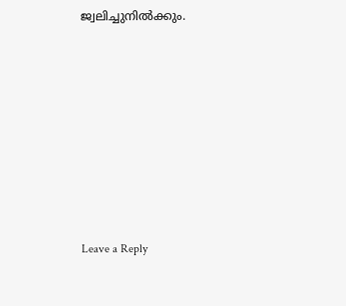ജ്വലിച്ചുനിൽക്കും.








Leave a Reply